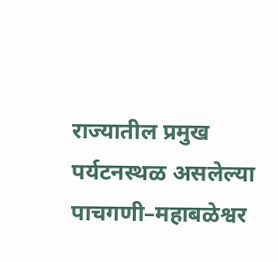राज्यातील प्रमुख पर्यटनस्थळ असलेल्या पाचगणी–महाबळेश्वर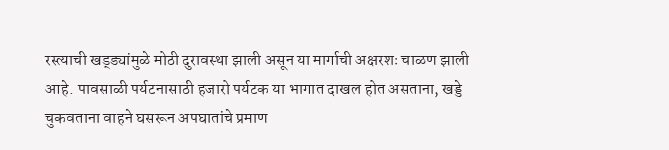रस्त्याची खड्ड्यांमुळे मोठी दुरावस्था झाली असून या मार्गाची अक्षरशः चाळण झाली आहे. पावसाळी पर्यटनासाठी हजारो पर्यटक या भागात दाखल होत असताना, खड्डे चुकवताना वाहने घसरून अपघातांचे प्रमाण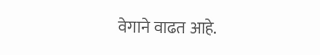वेगाने वाढत आहे.